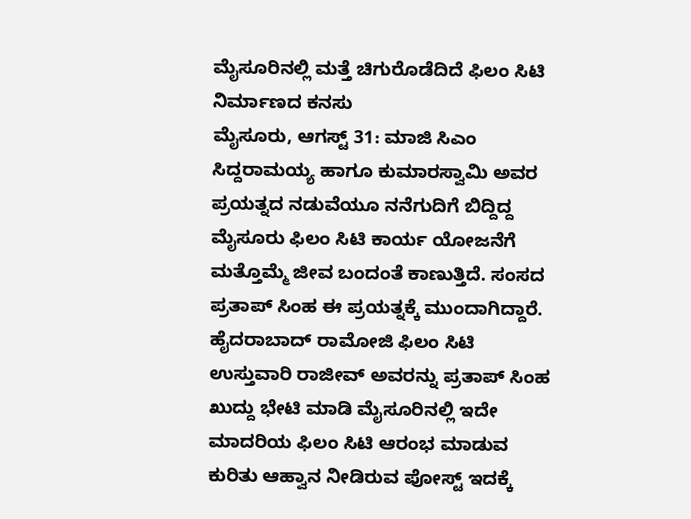ಮೈಸೂರಿನಲ್ಲಿ ಮತ್ತೆ ಚಿಗುರೊಡೆದಿದೆ ಫಿಲಂ ಸಿಟಿ ನಿರ್ಮಾಣದ ಕನಸು
ಮೈಸೂರು, ಆಗಸ್ಟ್ 31: ಮಾಜಿ ಸಿಎಂ ಸಿದ್ದರಾಮಯ್ಯ ಹಾಗೂ ಕುಮಾರಸ್ವಾಮಿ ಅವರ ಪ್ರಯತ್ನದ ನಡುವೆಯೂ ನನೆಗುದಿಗೆ ಬಿದ್ದಿದ್ದ ಮೈಸೂರು ಫಿಲಂ ಸಿಟಿ ಕಾರ್ಯ ಯೋಜನೆಗೆ ಮತ್ತೊಮ್ಮೆ ಜೀವ ಬಂದಂತೆ ಕಾಣುತ್ತಿದೆ. ಸಂಸದ ಪ್ರತಾಪ್ ಸಿಂಹ ಈ ಪ್ರಯತ್ನಕ್ಕೆ ಮುಂದಾಗಿದ್ದಾರೆ.
ಹೈದರಾಬಾದ್ ರಾಮೋಜಿ ಫಿಲಂ ಸಿಟಿ ಉಸ್ತುವಾರಿ ರಾಜೀವ್ ಅವರನ್ನು ಪ್ರತಾಪ್ ಸಿಂಹ ಖುದ್ದು ಭೇಟಿ ಮಾಡಿ ಮೈಸೂರಿನಲ್ಲಿ ಇದೇ ಮಾದರಿಯ ಫಿಲಂ ಸಿಟಿ ಆರಂಭ ಮಾಡುವ ಕುರಿತು ಆಹ್ವಾನ ನೀಡಿರುವ ಪೋಸ್ಟ್ ಇದಕ್ಕೆ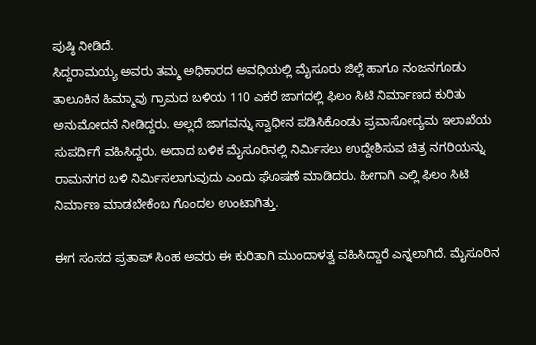ಪುಷ್ಠಿ ನೀಡಿದೆ.
ಸಿದ್ದರಾಮಯ್ಯ ಅವರು ತಮ್ಮ ಅಧಿಕಾರದ ಅವಧಿಯಲ್ಲಿ ಮೈಸೂರು ಜಿಲ್ಲೆ ಹಾಗೂ ನಂಜನಗೂಡು ತಾಲೂಕಿನ ಹಿಮ್ಮಾವು ಗ್ರಾಮದ ಬಳಿಯ 110 ಎಕರೆ ಜಾಗದಲ್ಲಿ ಫಿಲಂ ಸಿಟಿ ನಿರ್ಮಾಣದ ಕುರಿತು ಅನುಮೋದನೆ ನೀಡಿದ್ದರು. ಅಲ್ಲದೆ ಜಾಗವನ್ನು ಸ್ವಾಧೀನ ಪಡಿಸಿಕೊಂಡು ಪ್ರವಾಸೋದ್ಯಮ ಇಲಾಖೆಯ ಸುಪರ್ದಿಗೆ ವಹಿಸಿದ್ದರು. ಅದಾದ ಬಳಿಕ ಮೈಸೂರಿನಲ್ಲಿ ನಿರ್ಮಿಸಲು ಉದ್ದೇಶಿಸುವ ಚಿತ್ರ ನಗರಿಯನ್ನು ರಾಮನಗರ ಬಳಿ ನಿರ್ಮಿಸಲಾಗುವುದು ಎಂದು ಘೊಷಣೆ ಮಾಡಿದರು. ಹೀಗಾಗಿ ಎಲ್ಲಿ ಫಿಲಂ ಸಿಟಿ ನಿರ್ಮಾಣ ಮಾಡಬೇಕೆಂಬ ಗೊಂದಲ ಉಂಟಾಗಿತ್ತು.

ಈಗ ಸಂಸದ ಪ್ರತಾಪ್ ಸಿಂಹ ಅವರು ಈ ಕುರಿತಾಗಿ ಮುಂದಾಳತ್ವ ವಹಿಸಿದ್ದಾರೆ ಎನ್ನಲಾಗಿದೆ. ಮೈಸೂರಿನ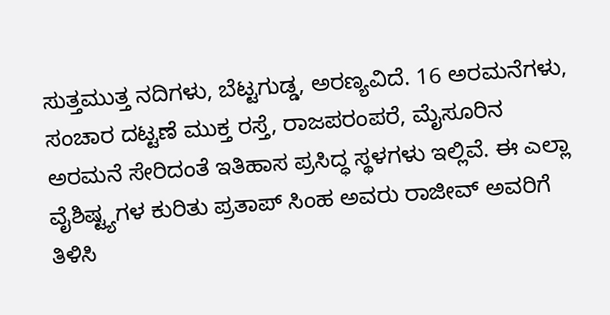ಸುತ್ತಮುತ್ತ ನದಿಗಳು, ಬೆಟ್ಟಗುಡ್ಡ, ಅರಣ್ಯವಿದೆ. 16 ಅರಮನೆಗಳು, ಸಂಚಾರ ದಟ್ಟಣೆ ಮುಕ್ತ ರಸ್ತೆ, ರಾಜಪರಂಪರೆ, ಮೈಸೂರಿನ ಅರಮನೆ ಸೇರಿದಂತೆ ಇತಿಹಾಸ ಪ್ರಸಿದ್ಧ ಸ್ಥಳಗಳು ಇಲ್ಲಿವೆ. ಈ ಎಲ್ಲಾ ವೈಶಿಷ್ಟ್ಯಗಳ ಕುರಿತು ಪ್ರತಾಪ್ ಸಿಂಹ ಅವರು ರಾಜೀವ್ ಅವರಿಗೆ ತಿಳಿಸಿ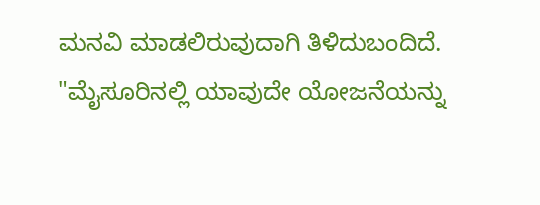ಮನವಿ ಮಾಡಲಿರುವುದಾಗಿ ತಿಳಿದುಬಂದಿದೆ.
"ಮೈಸೂರಿನಲ್ಲಿ ಯಾವುದೇ ಯೋಜನೆಯನ್ನು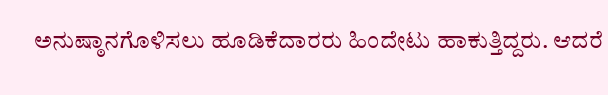ಅನುಷ್ಠಾನಗೊಳಿಸಲು ಹೂಡಿಕೆದಾರರು ಹಿಂದೇಟು ಹಾಕುತ್ತಿದ್ದರು. ಆದರೆ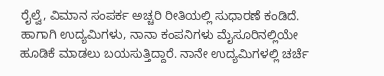ರೈಲ್ವೆ, ವಿಮಾನ ಸಂಪರ್ಕ ಅಚ್ಚರಿ ರೀತಿಯಲ್ಲಿ ಸುಧಾರಣೆ ಕಂಡಿದೆ. ಹಾಗಾಗಿ ಉದ್ಯಮಿಗಳು, ನಾನಾ ಕಂಪನಿಗಳು ಮೈಸೂರಿನಲ್ಲಿಯೇ ಹೂಡಿಕೆ ಮಾಡಲು ಬಯಸುತ್ತಿದ್ದಾರೆ. ನಾನೇ ಉದ್ಯಮಿಗಳಲ್ಲಿ ಚರ್ಚೆ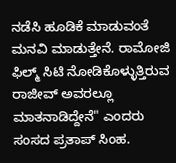ನಡೆಸಿ ಹೂಡಿಕೆ ಮಾಡುವಂತೆ ಮನವಿ ಮಾಡುತ್ತೇನೆ. ರಾಮೋಜಿ ಫಿಲ್ಮ್ ಸಿಟಿ ನೋಡಿಕೊಳ್ಳುತ್ತಿರುವ ರಾಜೀವ್ ಅವರಲ್ಲೂ ಮಾತನಾಡಿದ್ದೇನೆ" ಎಂದರು ಸಂಸದ ಪ್ರತಾಪ್ ಸಿಂಹ.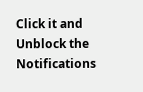Click it and Unblock the Notifications